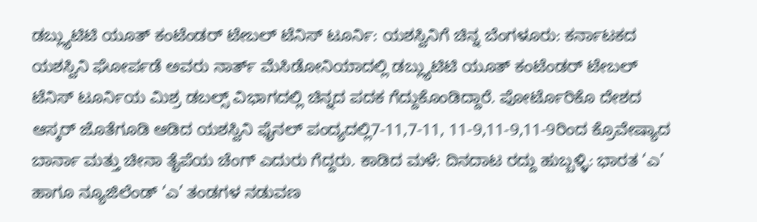ಡಬ್ಲ್ಯುಟಿಟಿ ಯೂತ್ ಕಂಟೆಂಡರ್ ಟೇಬಲ್ ಟೆನಿಸ್‌ ಟೂರ್ನಿ: ಯಶಸ್ವಿನಿಗೆ ಚಿನ್ನ ಬೆಂಗಳೂರು: ಕರ್ನಾಟಕದ ಯಶಸ್ವಿನಿ ಘೋರ್ಪಡೆ ಅವರು ನಾರ್ತ್‌ ಮೆಸಿಡೋನಿಯಾದಲ್ಲಿ ಡಬ್ಲ್ಯುಟಿಟಿ ಯೂತ್ ಕಂಟೆಂಡರ್ ಟೇಬಲ್ ಟೆನಿಸ್‌ ಟೂರ್ನಿಯ ಮಿಶ್ರ ಡಬಲ್ಸ್ ವಿಭಾಗದಲ್ಲಿ ಚಿನ್ನದ ಪದಕ ಗೆದ್ದುಕೊಂಡಿದ್ದಾರೆ. ಪೋರ್ಟೊರಿಕೊ ದೇಶದ ಆಸ್ಕರ್ ಜೊತೆಗೂಡಿ ಆಡಿದ ಯಶಸ್ವಿನಿ ಫೈನಲ್ ಪಂದ್ಯದಲ್ಲಿ7-11,7-11, 11-9,11-9,11-9ರಿಂದ ಕ್ರೊವೇಷ್ಯಾದ ಬಾರ್ನಾ ಮತ್ತು ಚೀನಾ ತೈಪೆಯ ಚೆಂಗ್ ಎದುರು ಗೆದ್ದರು. ಕಾಡಿದ ಮಳೆ: ದಿನದಾಟ ರದ್ದು ಹುಬ್ಬಳ್ಳಿ: ಭಾರತ ‘ಎ’ ಹಾಗೂ ನ್ಯೂಜಿಲೆಂಡ್‌ ‘ಎ’ ತಂಡಗಳ ನಡುವಣ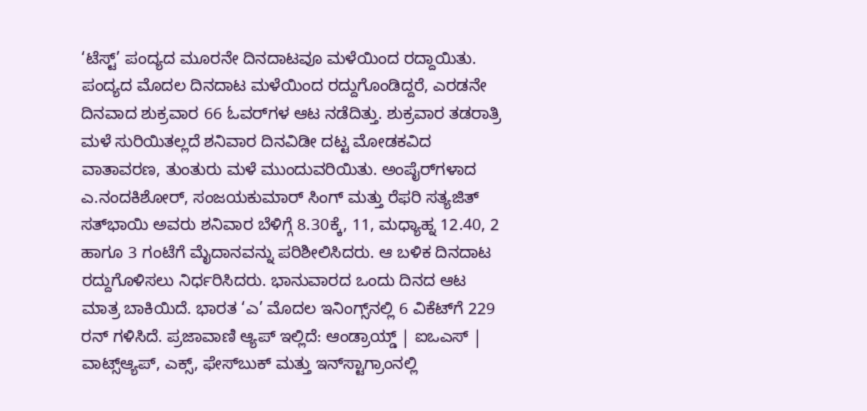‘ಟೆಸ್ಟ್‌’ ಪಂದ್ಯದ ಮೂರನೇ ದಿನದಾಟವೂ ಮಳೆಯಿಂದ ರದ್ದಾಯಿತು. ಪಂದ್ಯದ ಮೊದಲ ದಿನದಾಟ ಮಳೆಯಿಂದ ರದ್ದುಗೊಂಡಿದ್ದರೆ, ಎರಡನೇ ದಿನವಾದ ಶುಕ್ರವಾರ 66 ಓವರ್‌ಗಳ ಆಟ ನಡೆದಿತ್ತು. ಶುಕ್ರವಾರ ತಡರಾತ್ರಿ ಮಳೆ ಸುರಿಯಿತಲ್ಲದೆ ಶನಿವಾರ ದಿನವಿಡೀ ದಟ್ಟ ಮೋಡಕವಿದ ವಾತಾವರಣ, ತುಂತುರು ಮಳೆ ಮುಂದುವರಿಯಿತು. ಅಂಪೈರ್‌ಗಳಾದ ಎ.ನಂದಕಿಶೋರ್‌, ಸಂಜಯಕುಮಾರ್‌ ಸಿಂಗ್‌ ಮತ್ತು ರೆಫರಿ ಸತ್ಯಜಿತ್‌ ಸತ್‌ಭಾಯಿ ಅವರು ಶನಿವಾರ ಬೆಳಿಗ್ಗೆ 8.30ಕ್ಕೆ, 11, ಮಧ್ಯಾಹ್ನ 12.40, 2 ಹಾಗೂ 3 ಗಂಟೆಗೆ ಮೈದಾನವನ್ನು ಪರಿಶೀಲಿಸಿದರು. ಆ ಬಳಿಕ ದಿನದಾಟ ರದ್ದುಗೊಳಿಸಲು ನಿರ್ಧರಿಸಿದರು. ಭಾನುವಾರದ ಒಂದು ದಿನದ ಆಟ ಮಾತ್ರ ಬಾಕಿಯಿದೆ. ಭಾರತ ‘ಎ’ ಮೊದಲ ಇನಿಂಗ್ಸ್‌ನಲ್ಲಿ 6 ವಿಕೆಟ್‌ಗೆ 229 ರನ್‌ ಗಳಿಸಿದೆ. ಪ್ರಜಾವಾಣಿ ಆ್ಯಪ್ ಇಲ್ಲಿದೆ: ಆಂಡ್ರಾಯ್ಡ್ | ಐಒಎಸ್ | ವಾಟ್ಸ್ಆ್ಯಪ್, ಎಕ್ಸ್, ಫೇಸ್‌ಬುಕ್ ಮತ್ತು ಇನ್‌ಸ್ಟಾಗ್ರಾಂನಲ್ಲಿ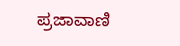ಪ್ರಜಾವಾಣಿ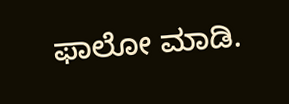ಫಾಲೋ ಮಾಡಿ.